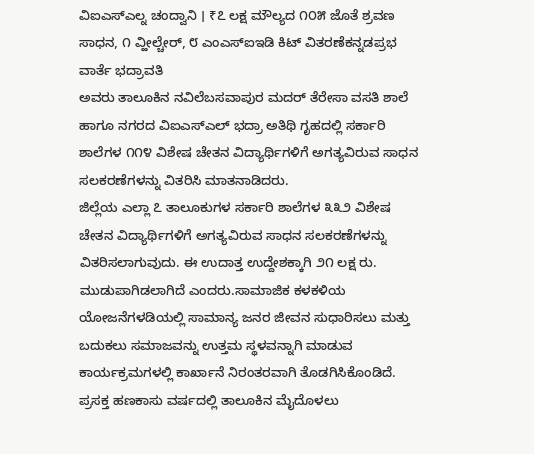ವಿಐಎಸ್ಎಲ್ನ ಚಂದ್ವಾನಿ । ₹೭ ಲಕ್ಷ ಮೌಲ್ಯದ ೧೦೫ ಜೊತೆ ಶ್ರವಣ ಸಾಧನ, ೧ ವ್ಹೀಲ್ಚೇರ್, ೮ ಎಂಎಸ್ಐಇಡಿ ಕಿಟ್ ವಿತರಣೆಕನ್ನಡಪ್ರಭ ವಾರ್ತೆ ಭದ್ರಾವತಿ
ಅವರು ತಾಲೂಕಿನ ನವಿಲೆಬಸವಾಪುರ ಮದರ್ ತೆರೇಸಾ ವಸತಿ ಶಾಲೆ ಹಾಗೂ ನಗರದ ವಿಐಎಸ್ಎಲ್ ಭದ್ರಾ ಅತಿಥಿ ಗೃಹದಲ್ಲಿ ಸರ್ಕಾರಿ ಶಾಲೆಗಳ ೧೧೪ ವಿಶೇಷ ಚೇತನ ವಿದ್ಯಾರ್ಥಿಗಳಿಗೆ ಅಗತ್ಯವಿರುವ ಸಾಧನ ಸಲಕರಣೆಗಳನ್ನು ವಿತರಿಸಿ ಮಾತನಾಡಿದರು.
ಜಿಲ್ಲೆಯ ಎಲ್ಲಾ ೭ ತಾಲೂಕುಗಳ ಸರ್ಕಾರಿ ಶಾಲೆಗಳ ೩೩೨ ವಿಶೇಷ ಚೇತನ ವಿದ್ಯಾರ್ಥಿಗಳಿಗೆ ಅಗತ್ಯವಿರುವ ಸಾಧನ ಸಲಕರಣೆಗಳನ್ನು ವಿತರಿಸಲಾಗುವುದು. ಈ ಉದಾತ್ತ ಉದ್ದೇಶಕ್ಕಾಗಿ ೨೧ ಲಕ್ಷ ರು. ಮುಡುಪಾಗಿಡಲಾಗಿದೆ ಎಂದರು.ಸಾಮಾಜಿಕ ಕಳಕಳಿಯ ಯೋಜನೆಗಳಡಿಯಲ್ಲಿ ಸಾಮಾನ್ಯ ಜನರ ಜೀವನ ಸುಧಾರಿಸಲು ಮತ್ತು ಬದುಕಲು ಸಮಾಜವನ್ನು ಉತ್ತಮ ಸ್ಥಳವನ್ನಾಗಿ ಮಾಡುವ ಕಾರ್ಯಕ್ರಮಗಳಲ್ಲಿ ಕಾರ್ಖಾನೆ ನಿರಂತರವಾಗಿ ತೊಡಗಿಸಿಕೊಂಡಿದೆ. ಪ್ರಸಕ್ತ ಹಣಕಾಸು ವರ್ಷದಲ್ಲಿ ತಾಲೂಕಿನ ಮೈದೊಳಲು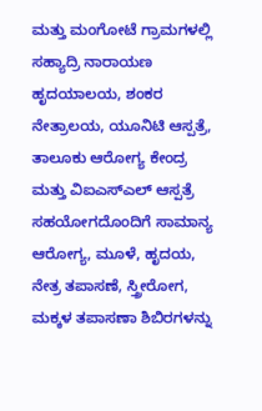ಮತ್ತು ಮಂಗೋಟೆ ಗ್ರಾಮಗಳಲ್ಲಿ ಸಹ್ಯಾದ್ರಿ ನಾರಾಯಣ ಹೃದಯಾಲಯ, ಶಂಕರ ನೇತ್ರಾಲಯ, ಯೂನಿಟಿ ಆಸ್ಪತ್ರೆ, ತಾಲೂಕು ಆರೋಗ್ಯ ಕೇಂದ್ರ ಮತ್ತು ವಿಐಎಸ್ಎಲ್ ಆಸ್ಪತ್ರೆ ಸಹಯೋಗದೊಂದಿಗೆ ಸಾಮಾನ್ಯ ಆರೋಗ್ಯ, ಮೂಳೆ, ಹೃದಯ, ನೇತ್ರ ತಪಾಸಣೆ, ಸ್ತ್ರೀರೋಗ, ಮಕ್ಕಳ ತಪಾಸಣಾ ಶಿಬಿರಗಳನ್ನು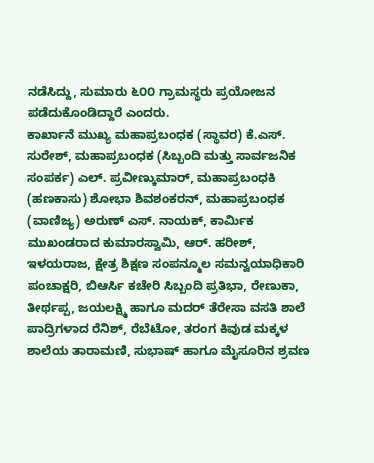ನಡೆಸಿದ್ದು, ಸುಮಾರು ೬೦೦ ಗ್ರಾಮಸ್ಥರು ಪ್ರಯೋಜನ ಪಡೆದುಕೊಂಡಿದ್ದಾರೆ ಎಂದರು.
ಕಾರ್ಖಾನೆ ಮುಖ್ಯ ಮಹಾಪ್ರಬಂಧಕ (ಸ್ಥಾವರ) ಕೆ.ಎಸ್. ಸುರೇಶ್, ಮಹಾಪ್ರಬಂಧಕ (ಸಿಬ್ಬಂದಿ ಮತ್ತು ಸಾರ್ವಜನಿಕ ಸಂಪರ್ಕ) ಎಲ್. ಪ್ರವೀಣ್ಕುಮಾರ್, ಮಹಾಪ್ರಬಂಧಕಿ (ಹಣಕಾಸು) ಶೋಭಾ ಶಿವಶಂಕರನ್, ಮಹಾಪ್ರಬಂಧಕ (ವಾಣಿಜ್ಯ) ಅರುಣ್ ಎಸ್. ನಾಯಕ್, ಕಾರ್ಮಿಕ ಮುಖಂಡರಾದ ಕುಮಾರಸ್ವಾಮಿ, ಆರ್. ಹರೀಶ್, ಇಳಯರಾಜ, ಕ್ಷೇತ್ರ ಶಿಕ್ಷಣ ಸಂಪನ್ಮೂಲ ಸಮನ್ವಯಾಧಿಕಾರಿ ಪಂಚಾಕ್ಷರಿ, ಬಿಆರ್ಸಿ ಕಚೇರಿ ಸಿಬ್ಬಂದಿ ಪ್ರತಿಭಾ, ರೇಣುಕಾ, ತೀರ್ಥಪ್ಪ, ಜಯಲಕ್ಷ್ಮಿ ಹಾಗೂ ಮದರ್ ತೆರೇಸಾ ವಸತಿ ಶಾಲೆ ಪಾದ್ರಿಗಳಾದ ರೆನಿಶ್, ರೆಬೆಟೋ, ತರಂಗ ಕಿವುಡ ಮಕ್ಕಳ ಶಾಲೆಯ ತಾರಾಮಣಿ, ಸುಭಾಷ್ ಹಾಗೂ ಮೈಸೂರಿನ ಶ್ರವಣ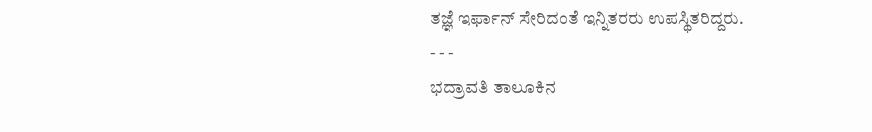ತಜ್ಞೆ ಇರ್ಫಾನ್ ಸೇರಿದಂತೆ ಇನ್ನಿತರರು ಉಪಸ್ಥಿತರಿದ್ದರು.
- - -
ಭದ್ರಾವತಿ ತಾಲೂಕಿನ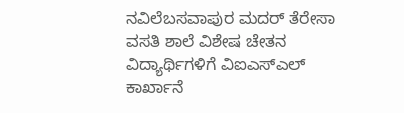ನವಿಲೆಬಸವಾಪುರ ಮದರ್ ತೆರೇಸಾ ವಸತಿ ಶಾಲೆ ವಿಶೇಷ ಚೇತನ ವಿದ್ಯಾರ್ಥಿಗಳಿಗೆ ವಿಐಎಸ್ಎಲ್ ಕಾರ್ಖಾನೆ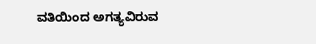ವತಿಯಿಂದ ಅಗತ್ಯವಿರುವ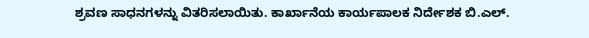ಶ್ರವಣ ಸಾಧನಗಳನ್ನು ವಿತರಿಸಲಾಯಿತು. ಕಾರ್ಖಾನೆಯ ಕಾರ್ಯಪಾಲಕ ನಿರ್ದೇಶಕ ಬಿ.ಎಲ್.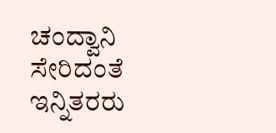ಚಂದ್ವಾನಿ ಸೇರಿದಂತೆ ಇನ್ನಿತರರು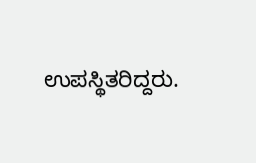ಉಪಸ್ಥಿತರಿದ್ದರು.